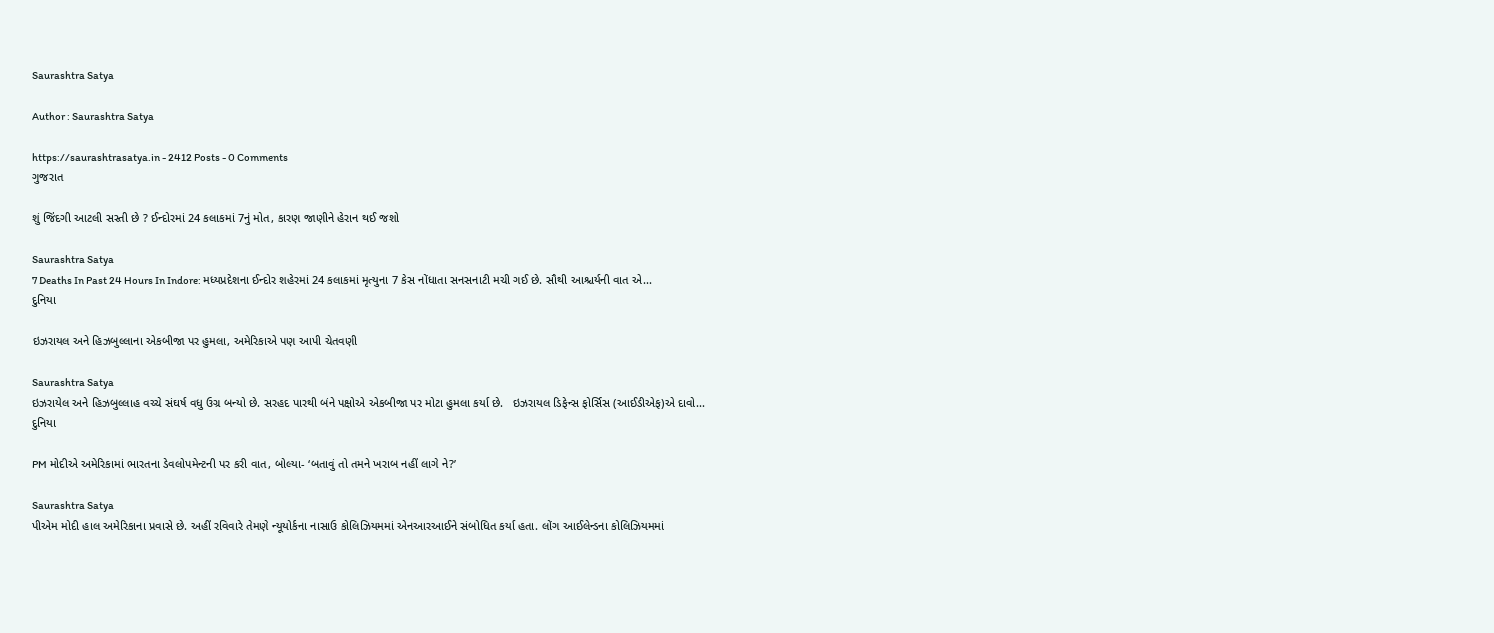Saurashtra Satya

Author : Saurashtra Satya

https://saurashtrasatya.in - 2412 Posts - 0 Comments
ગુજરાત

શું જિંદગી આટલી સસ્તી છે ? ઈન્દોરમાં 24 કલાકમાં 7નું મોત, કારણ જાણીને હેરાન થઈ જશો

Saurashtra Satya
7 Deaths In Past 24 Hours In Indore: મધ્યપ્રદેશના ઈન્દોર શહેરમાં 24 કલાકમાં મૃત્યુના 7 કેસ નોંધાતા સનસનાટી મચી ગઈ છે. સૌથી આશ્ચર્યની વાત એ...
દુનિયા

ઇઝરાયલ અને હિઝબુલ્લાના એકબીજા પર હુમલા, અમેરિકાએ પણ આપી ચેતવણી

Saurashtra Satya
ઇઝરાયેલ અને હિઝબુલ્લાહ વચ્ચે સંઘર્ષ વધુ ઉગ્ર બન્યો છે. સરહદ પારથી બંને પક્ષોએ એકબીજા પર મોટા હુમલા કર્યા છે.   ઇઝરાયલ ડિફેન્સ ફોર્સિસ (આઈડીએફ)એ દાવો...
દુનિયા

PM મોદીએ અમેરિકામાં ભારતના ડેવલોપમેન્ટની પર કરી વાત, બોલ્યા- ‘બતાવું તો તમને ખરાબ નહીં લાગે ને?’

Saurashtra Satya
પીએમ મોદી હાલ અમેરિકાના પ્રવાસે છે. અહીં રવિવારે તેમણે ન્યૂયોર્કના નાસાઉ કોલિઝિયમમાં એનઆરઆઈને સંબોધિત કર્યા હતા. લોંગ આઈલેન્ડના કોલિઝિયમમાં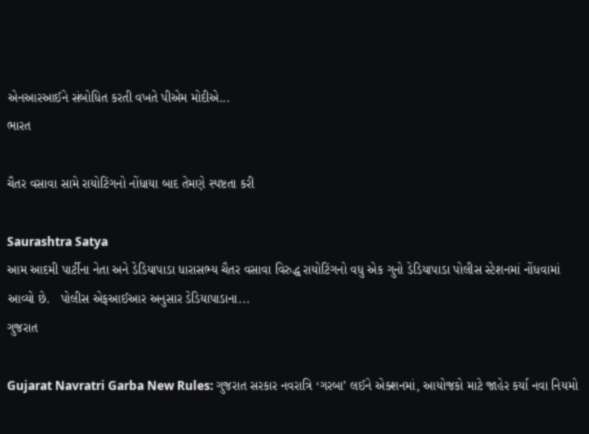એનઆરઆઈને સંબોધિત કરતી વખતે પીએમ મોદીએ...
ભારત

ચૈતર વસાવા સામે રાયોટિંગનો નોંધાયા બાદ તેમણે સ્પષ્ટતા કરી

Saurashtra Satya
આમ આદમી પાર્ટીના નેતા અને ડેડિયાપાડા ધારાસભ્ય ચૈતર વસાવા વિરુદ્ધ રાયોટિંગનો વધુ એક ગુનો ડેડિયાપાડા પોલીસ સ્ટેશનમાં નોંધવામાં આવ્યો છે.   પોલીસ એફઆઈઆર અનુસાર ડેડિયાપાડાના...
ગુજરાત

Gujarat Navratri Garba New Rules: ગુજરાત સરકાર નવરાત્રિ ‘ગરબા’ લઈને એક્શનમાં, આયોજકો માટે જાહેર કર્યા નવા નિયમો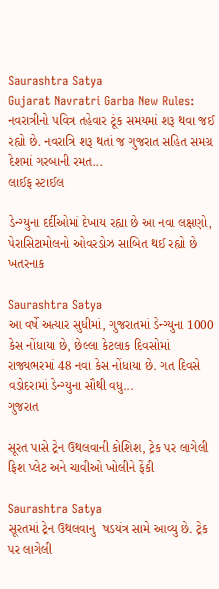Saurashtra Satya
Gujarat Navratri Garba New Rules: નવરાત્રીનો પવિત્ર તહેવાર ટૂંક સમયમાં શરૂ થવા જઈ રહ્યો છે. નવરાત્રિ શરૂ થતાં જ ગુજરાત સહિત સમગ્ર દેશમાં ગરબાની રમત...
લાઈફ સ્ટાઈલ

ડેન્ગ્યુના દર્દીઓમાં દેખાય રહ્યા છે આ નવા લક્ષણો, પેરાસિટામોલનો ઓવરડોઝ સાબિત થઈ રહ્યો છે ખતરનાક

Saurashtra Satya
આ વર્ષે અત્યાર સુધીમાં, ગુજરાતમાં ડેન્ગ્યુના 1000 કેસ નોંધાયા છે, છેલ્લા કેટલાક દિવસોમાં રાજ્યભરમાં 48 નવા કેસ નોંધાયા છે. ગત દિવસે વડોદરામાં ડેન્ગ્યુના સૌથી વધુ...
ગુજરાત

સૂરત પાસે ટ્રેન ઉથલવાની કોશિશ, ટ્રેક પર લાગેલી ફિશ પ્લેટ અને ચાવીઓ ખોલીને ફેંકી

Saurashtra Satya
સૂરતમાં ટ્રેન ઉથલવાનુ  ષડયંત્ર સામે આવ્યુ છે. ટ્રેક પર લાગેલી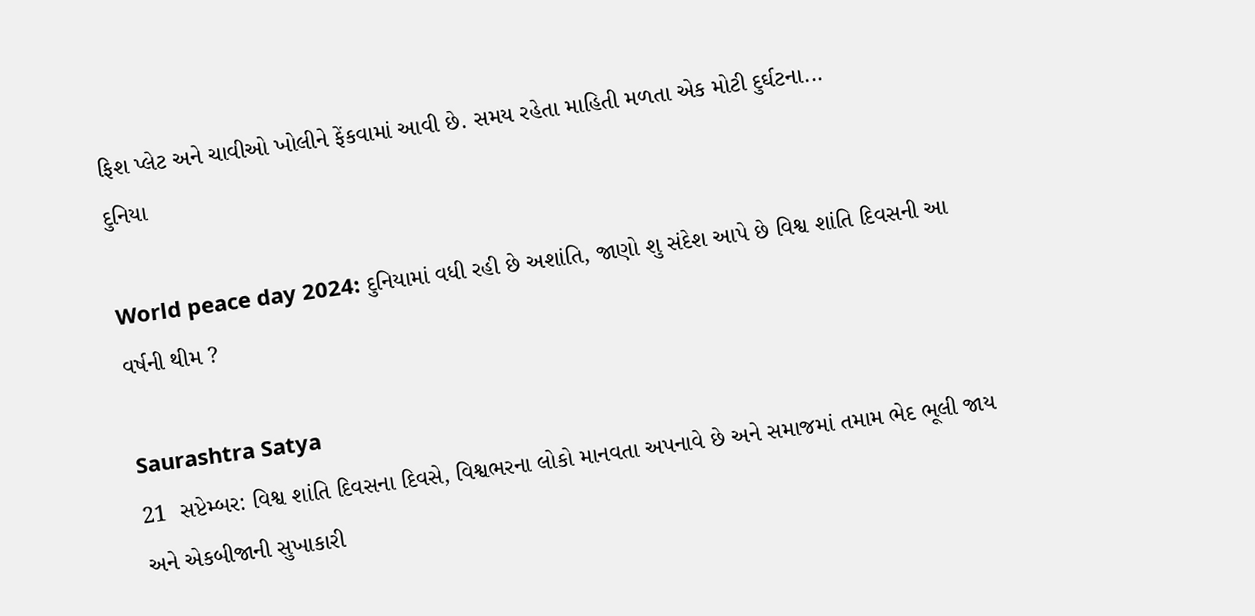ફિશ પ્લેટ અને ચાવીઓ ખોલીને ફેંકવામાં આવી છે. સમય રહેતા માહિતી મળતા એક મોટી દુર્ઘટના...
દુનિયા

World peace day 2024: દુનિયામાં વધી રહી છે અશાંતિ, જાણો શુ સંદેશ આપે છે વિશ્વ શાંતિ દિવસની આ વર્ષની થીમ ?

Saurashtra Satya
21  સપ્ટેમ્બર: વિશ્વ શાંતિ દિવસના દિવસે, વિશ્વભરના લોકો માનવતા અપનાવે છે અને સમાજમાં તમામ ભેદ ભૂલી જાય અને એકબીજાની સુખાકારી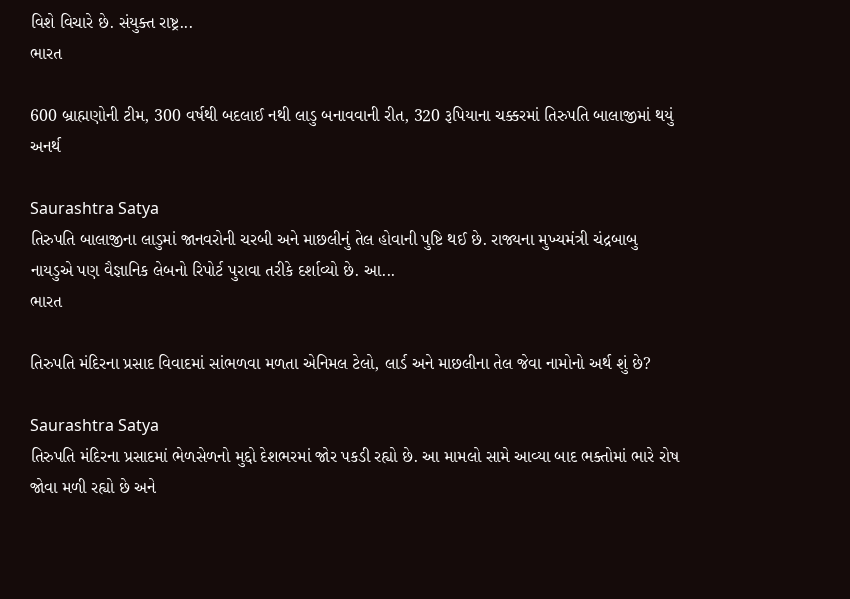વિશે વિચારે છે. સંયુક્ત રાષ્ટ્ર...
ભારત

600 બ્રાહ્મણોની ટીમ, 300 વર્ષથી બદલાઈ નથી લાડુ બનાવવાની રીત, 320 રૂપિયાના ચક્કરમાં તિરુપતિ બાલાજીમાં થયું અનર્થ

Saurashtra Satya
તિરુપતિ બાલાજીના લાડુમાં જાનવરોની ચરબી અને માછલીનું તેલ હોવાની પુષ્ટિ થઈ છે. રાજ્યના મુખ્યમંત્રી ચંદ્રબાબુ નાયડુએ પણ વૈજ્ઞાનિક લેબનો રિપોર્ટ પુરાવા તરીકે દર્શાવ્યો છે. આ...
ભારત

તિરુપતિ મંદિરના પ્રસાદ વિવાદમાં સાંભળવા મળતા એનિમલ ટેલો, લાર્ડ અને માછલીના તેલ જેવા નામોનો અર્થ શું છે?

Saurashtra Satya
તિરુપતિ મંદિરના પ્રસાદમાં ભેળસેળનો મુદ્દો દેશભરમાં જોર પકડી રહ્યો છે. આ મામલો સામે આવ્યા બાદ ભક્તોમાં ભારે રોષ જોવા મળી રહ્યો છે અને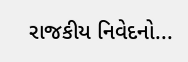રાજકીય નિવેદનો...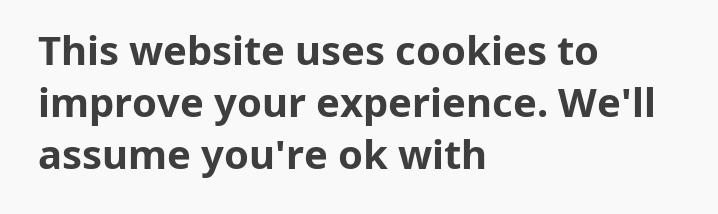This website uses cookies to improve your experience. We'll assume you're ok with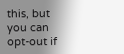this, but you can opt-out if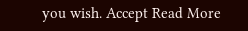you wish. Accept Read More